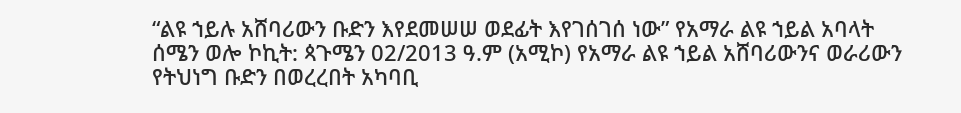“ልዩ ኀይሉ አሸባሪውን ቡድን እየደመሠሠ ወደፊት እየገሰገሰ ነው” የአማራ ልዩ ኀይል አባላት
ሰሜን ወሎ ኮኪት: ጳጉሜን 02/2013 ዓ.ም (አሚኮ) የአማራ ልዩ ኀይል አሸባሪውንና ወራሪውን የትህነግ ቡድን በወረረበት አካባቢ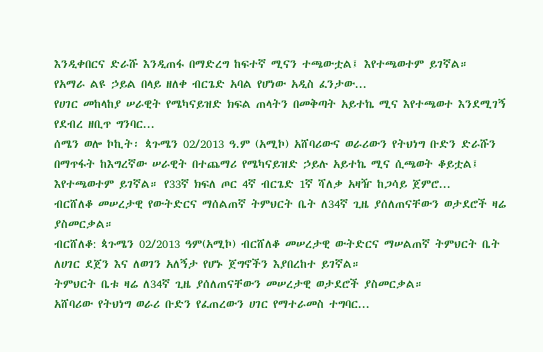እንዲቀበርና ድራሹ እንዲጠፋ በማድረግ ከፍተኛ ሚናን ተጫውቷል፤ እየተጫወተም ይገኛል።
የአማራ ልዩ ኃይል በላይ ዘለቀ ብርጌድ አባል የሆነው አዲስ ፈንታው...
የሀገር መከላከያ ሠራዊት የሜካናይዝድ ክፍል ጠላትን በመቅጣት አይተኬ ሚና እየተጫወተ እንደሚገኝ የደብረ ዘቢጥ ግንባር...
ሰሜን ወሎ ኮኪት፡ ጳጉሜን 02/2013 ዓ.ም (አሚኮ) አሸባሪውና ወራሪውን የትህነግ ቡድን ድራሹን በማጥፋት ከእግረኛው ሠራዊት በተጨማሪ የሜካናይዝድ ኃይሉ አይተኬ ሚና ሲጫወት ቆይቷል፤ እየተጫወተም ይገኛል። የ33ኛ ክፍለ ጦር 4ኛ ብርጌድ 1ኛ ሻለቃ አዛዥ ከጋሳይ ጀምሮ...
ብርሸለቆ መሠረታዊ የውትድርና ማሰልጠኛ ትምህርት ቤት ለ34ኛ ጊዜ ያሰለጠናቸውን ወታደሮች ዛሬ ያስመርቃል።
ብርሸለቆ: ጳጉሜን 02/2013 ዓም(አሚኮ) ብርሸለቆ መሠረታዊ ውትድርና ማሠልጠኛ ትምህርት ቤት ለሀገር ደጀን እና ለወገን አለኝታ የሆኑ ጀግኖችን እያበረከተ ይገኛል።
ትምህርት ቤቱ ዛሬ ለ34ኛ ጊዜ ያሰለጠናቸውን መሠረታዊ ወታደሮች ያስመርቃል።
አሸባሪው የትህነግ ወራሪ ቡድን የፈጠረውን ሀገር የማተራመስ ተግባር...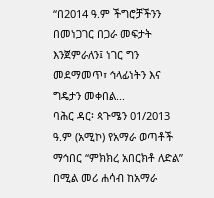“በ2014 ዓ.ም ችግሮቻችንን በመነጋገር በጋራ መፍታት እንጀምራለን፤ ነገር ግን መደማመጥ፣ ኅላፊነትን እና ግዴታን መቀበል...
ባሕር ዳር፡ ጳጉሜን 01/2013 ዓ.ም (አሚኮ) የአማራ ወጣቶች ማኅበር “ምክክረ አበርክቶ ለድል” በሚል መሪ ሐሳብ ከአማራ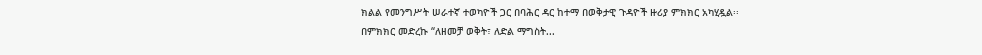ክልል የመንግሥት ሠራተኛ ተወካዮች ጋር በባሕር ዳር ከተማ በወቅታዊ ጉዳዮች ዙሪያ ምክክር አካሂዷል፡፡
በምክክር መድረኩ “ለዘመቻ ወቅት፣ ለድል ማግስት...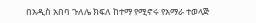በአዲስ አበባ ጉለሌ ክፍለ ከተማ የሚኖሩ የአማራ ተወላጅ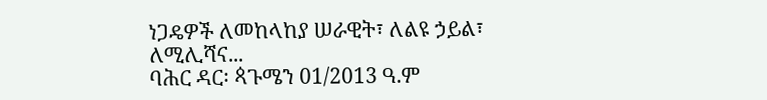ነጋዴዎች ለመከላከያ ሠራዊት፣ ለልዩ ኃይል፣ ለሚሊሻና...
ባሕር ዳር፡ ጳጉሜን 01/2013 ዓ.ም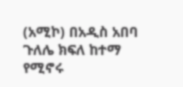(አሚኮ) በአዲስ አበባ ጉለሌ ክፍለ ከተማ የሚኖሩ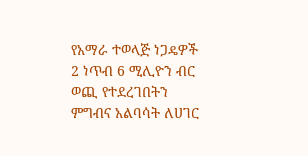የአማራ ተወላጅ ነጋዴዎች 2 ነጥብ 6 ሚሊዮን ብር ወጪ የተደረገበትን ምግብና አልባሳት ለሀገር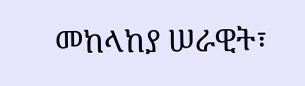መከላከያ ሠራዊት፣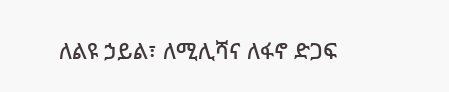ለልዩ ኃይል፣ ለሚሊሻና ለፋኖ ድጋፍ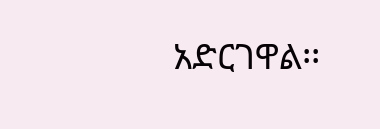አድርገዋል፡፡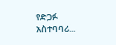የድጋፉ አስተባባሪ...